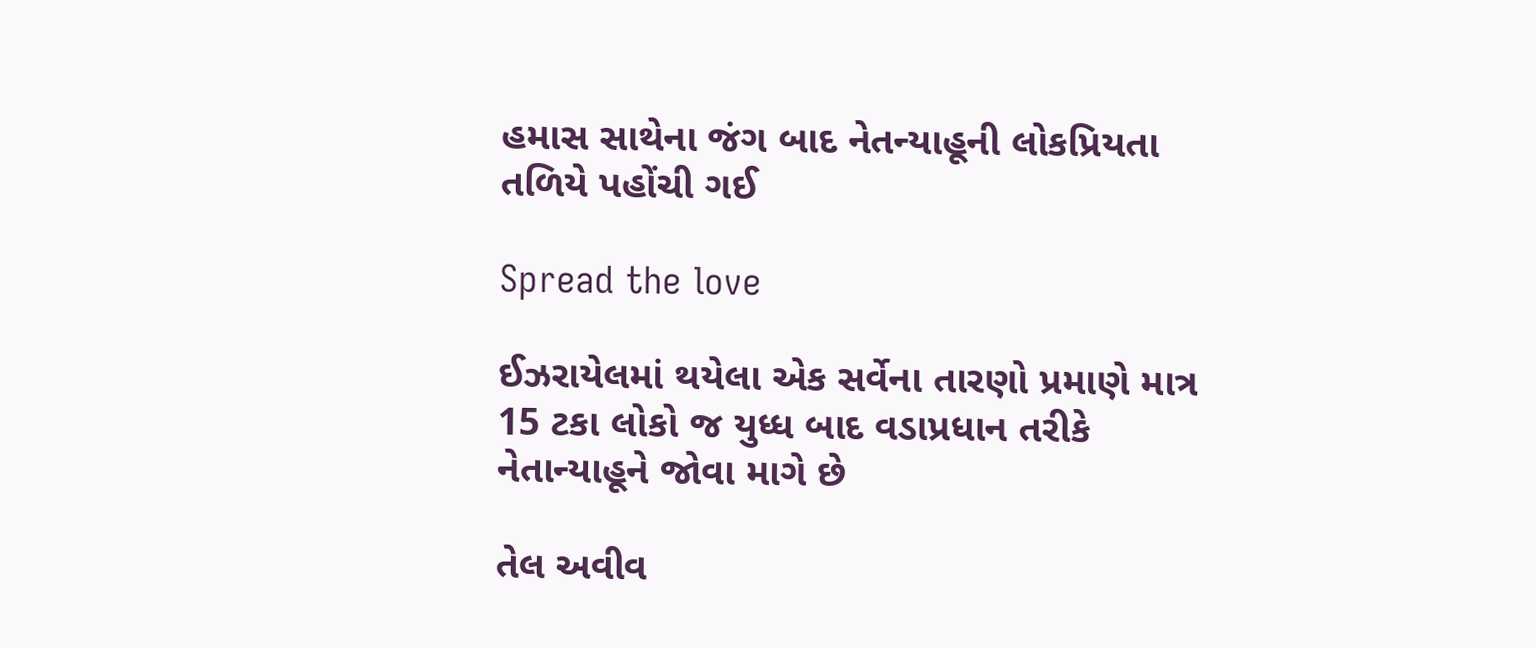હમાસ સાથેના જંગ બાદ નેતન્યાહૂની લોકપ્રિયતા તળિયે પહોંચી ગઈ

Spread the love

ઈઝરાયેલમાં થયેલા એક સર્વેના તારણો પ્રમાણે માત્ર 15 ટકા લોકો જ યુધ્ધ બાદ વડાપ્રધાન તરીકે નેતાન્યાહૂને જોવા માગે છે

તેલ અવીવ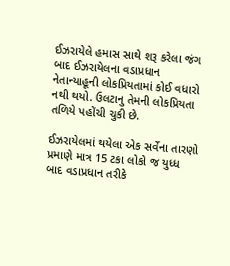ઈઝરાયેલે હમાસ સાથે શરૂ કરેલા જંગ બાદ ઈઝરાયેલના વડાપ્રધાન નેતાન્યાહૂની લોકપ્રિયતામાં કોઈ વધારો નથી થયો. ઉલટાનુ તેમની લોકપ્રિયતા તળિયે પહોંચી ચુકી છે.

ઈઝરાયેલમાં થયેલા એક સર્વેના તારણો પ્રમાણે માત્ર 15 ટકા લોકો જ યુધ્ધ બાદ વડાપ્રધાન તરીકે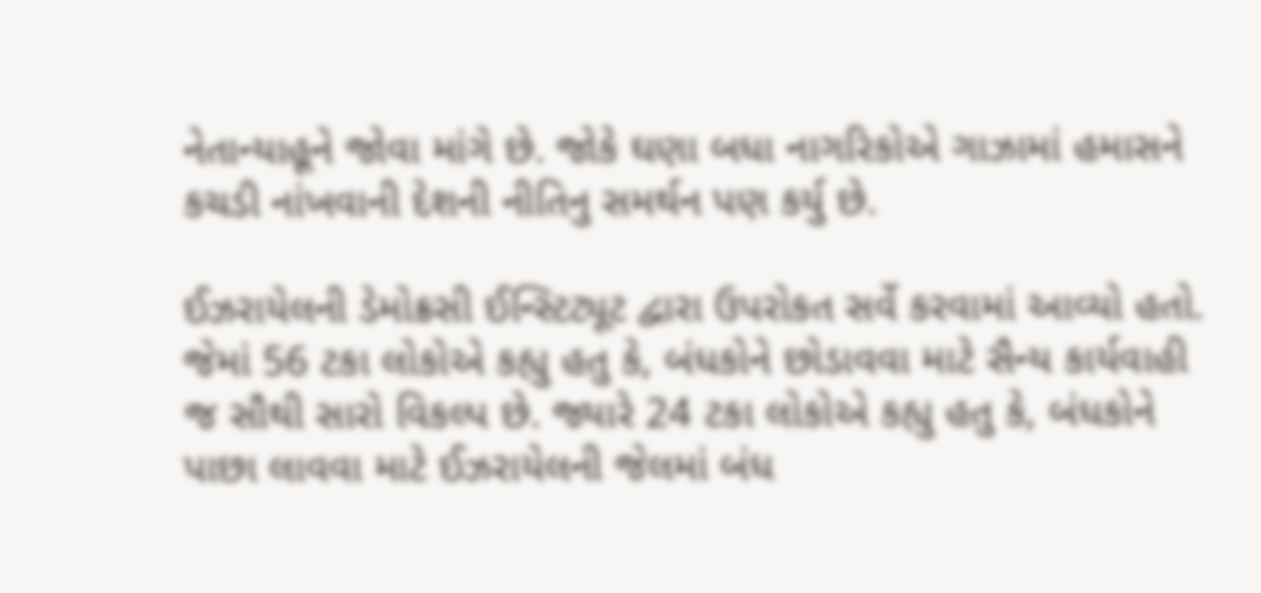નેતાન્યાહૂને જોવા માંગે છે. જોકે ઘણા બધા નાગરિકોએ ગાઝામાં હમાસને કચડી નાંખવાની દેશની નીતિનુ સમર્થન પણ કર્યુ છે.

ઈઝરાયેલની ડેમોક્રસી ઈન્સ્ટિટ્યૂટ દ્વારા ઉપરોકત સર્વે કરવામાં આવ્યો હતો. જેમાં 56 ટકા લોકોએ કહ્યુ હતુ કે, બંધકોને છોડાવવા માટે સૈન્ય કાર્યવાહી જ સૌથી સારો વિકલ્પ છે. જ્યારે 24 ટકા લોકોએ કહ્યુ હતુ કે, બંધકોને પાછા લાવવા માટે ઈઝરાયેલની જેલમાં બંધ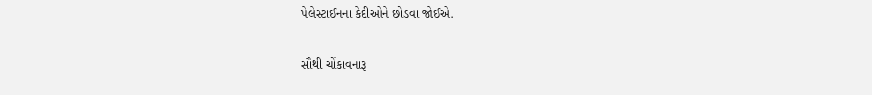પેલેસ્ટાઈનના કેદીઓને છોડવા જોઈએ.

સૌથી ચોંકાવનારૂ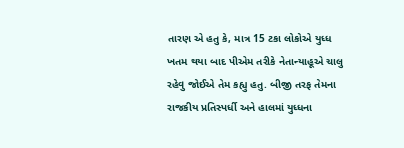તારણ એ હતુ કે, માત્ર 15 ટકા લોકોએ યુધ્ધ ખતમ થયા બાદ પીએમ તરીકે નેતાન્યાહૂએ ચાલુ રહેવુ જોઈએ તેમ કહ્યુ હતુ. બીજી તરફ તેમના રાજકીય પ્રતિસ્પર્ધી અને હાલમાં યુધ્ધના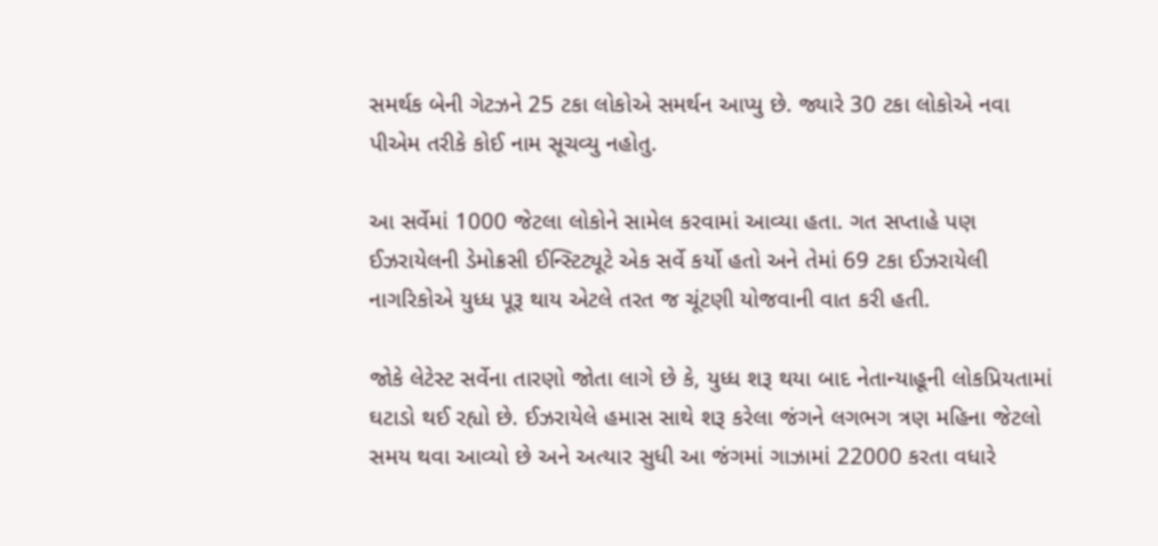સમર્થક બેની ગેટઝને 25 ટકા લોકોએ સમર્થન આપ્યુ છે. જ્યારે 30 ટકા લોકોએ નવા પીએમ તરીકે કોઈ નામ સૂચવ્યુ નહોતુ.

આ સર્વેમાં 1000 જેટલા લોકોને સામેલ કરવામાં આવ્યા હતા. ગત સપ્તાહે પણ ઈઝરાયેલની ડેમોક્રસી ઈન્સ્ટિટ્યૂટે એક સર્વે કર્યો હતો અને તેમાં 69 ટકા ઈઝરાયેલી નાગરિકોએ યુધ્ધ પૂરૂ થાય એટલે તરત જ ચૂંટણી યોજવાની વાત કરી હતી.

જોકે લેટેસ્ટ સર્વેના તારણો જોતા લાગે છે કે, યુધ્ધ શરૂ થયા બાદ નેતાન્યાહૂની લોકપ્રિયતામાં ઘટાડો થઈ રહ્યો છે. ઈઝરાયેલે હમાસ સાથે શરૂ કરેલા જંગને લગભગ ત્રણ મહિના જેટલો સમય થવા આવ્યો છે અને અત્યાર સુધી આ જંગમાં ગાઝામાં 22000 કરતા વધારે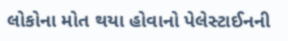લોકોના મોત થયા હોવાનો પેલેસ્ટાઈનની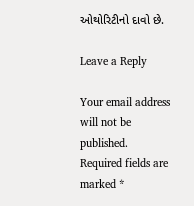ઓથોરિટીનો દાવો છે.

Leave a Reply

Your email address will not be published. Required fields are marked *